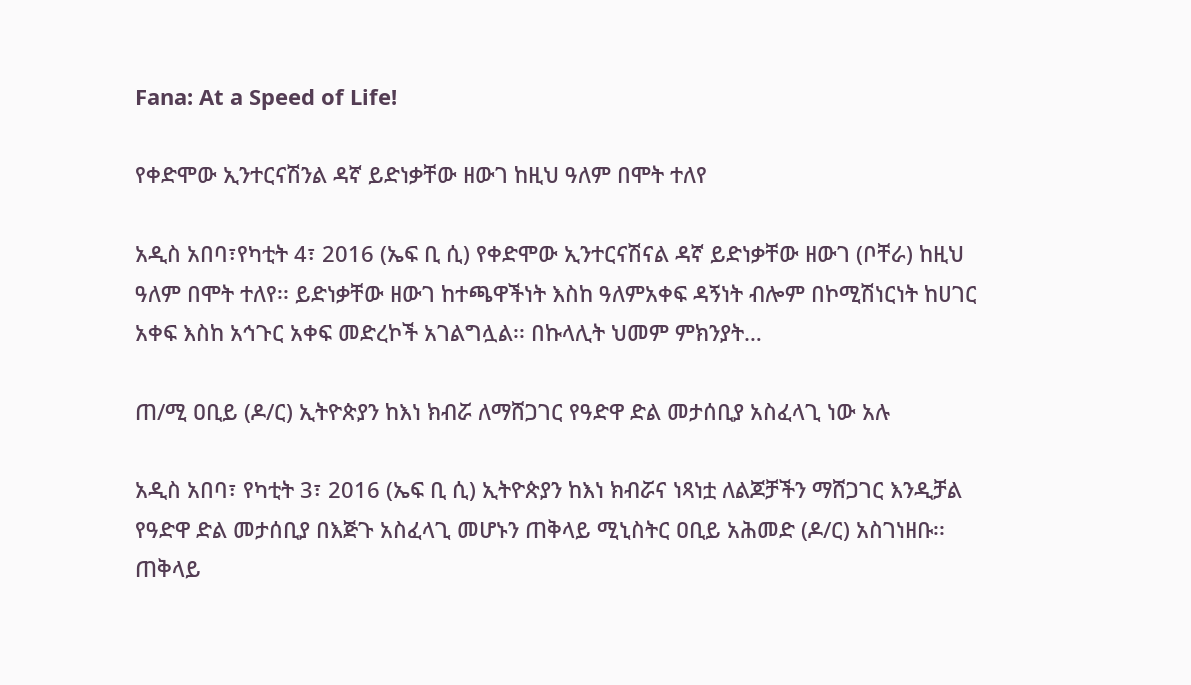Fana: At a Speed of Life!

የቀድሞው ኢንተርናሽንል ዳኛ ይድነቃቸው ዘውገ ከዚህ ዓለም በሞት ተለየ

አዲስ አበባ፣የካቲት 4፣ 2016 (ኤፍ ቢ ሲ) የቀድሞው ኢንተርናሽናል ዳኛ ይድነቃቸው ዘውገ (ቦቸራ) ከዚህ ዓለም በሞት ተለየ፡፡ ይድነቃቸው ዘውገ ከተጫዋችነት እስከ ዓለምአቀፍ ዳኝነት ብሎም በኮሚሽነርነት ከሀገር አቀፍ እስከ አኅጉር አቀፍ መድረኮች አገልግሏል፡፡ በኩላሊት ህመም ምክንያት…

ጠ/ሚ ዐቢይ (ዶ/ር) ኢትዮጵያን ከእነ ክብሯ ለማሸጋገር የዓድዋ ድል መታሰቢያ አስፈላጊ ነው አሉ

አዲስ አበባ፣ የካቲት 3፣ 2016 (ኤፍ ቢ ሲ) ኢትዮጵያን ከእነ ክብሯና ነጻነቷ ለልጆቻችን ማሸጋገር እንዲቻል የዓድዋ ድል መታሰቢያ በእጅጉ አስፈላጊ መሆኑን ጠቅላይ ሚኒስትር ዐቢይ አሕመድ (ዶ/ር) አስገነዘቡ፡፡ ጠቅላይ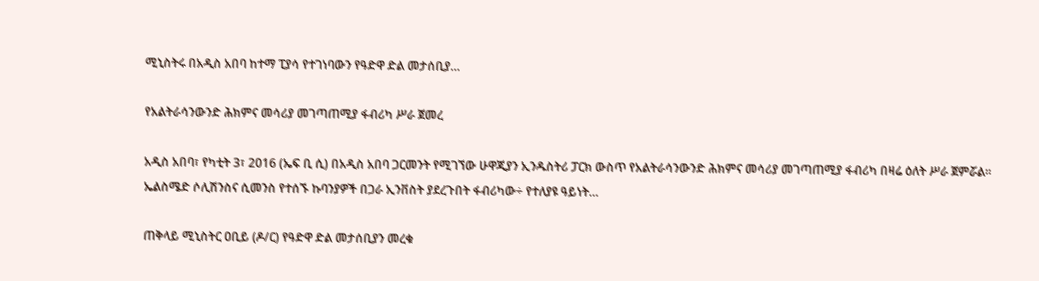ሚኒስትሩ በአዲስ አበባ ከተማ ፒያሳ የተገነባውን የዓድዋ ድል መታሰቢያ…

የአልትራሳንውንድ ሕክምና መሳሪያ መገጣጠሚያ ፋብሪካ ሥራ ጀመረ

አዲስ አበባ፣ የካቲት 3፣ 2016 (ኤፍ ቢ ሲ) በአዲስ አበባ ጋርመንት የሚገኘው ሁዋጂያን ኢንዱስትሪ ፓርክ ውስጥ የአልትራሳንውንድ ሕክምና መሳሪያ መገጣጠሚያ ፋብሪካ በዛሬ ዕለት ሥራ ጀምሯል። ኤልስሜድ ሶሊሽንስና ሲመንስ የተሰኙ ኩባንያዎች በጋራ ኢንቨስት ያደረጉበት ፋብሪካው÷ የተለያዩ ዓይነት…

ጠቅላይ ሚኒስትር ዐቢይ (ዶ/ር) የዓድዋ ድል መታሰቢያን መረቁ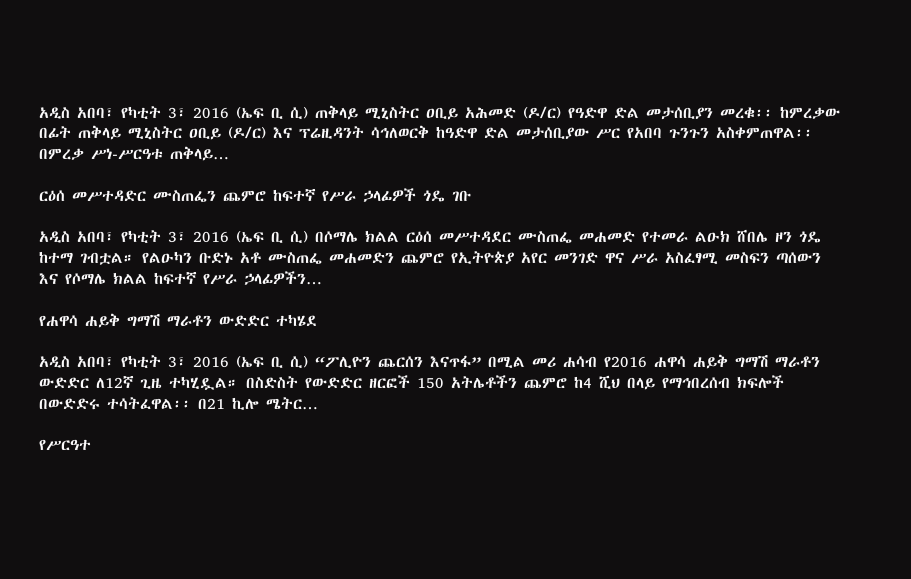አዲስ አበባ፣ የካቲት 3፣ 2016 (ኤፍ ቢ ሲ) ጠቅላይ ሚኒስትር ዐቢይ አሕመድ (ዶ/ር) የዓድዋ ድል መታሰቢያን መረቁ፡፡ ከምረቃው በፊት ጠቅላይ ሚኒስትር ዐቢይ (ዶ/ር) እና ፕሬዚዳንት ሳኅለወርቅ ከዓድዋ ድል መታሰቢያው ሥር የአበባ ጉንጉን አስቀምጠዋል፡፡ በምረቃ ሥነ-ሥርዓቱ ጠቅላይ…

ርዕሰ መሥተዳድር ሙስጠፌን ጨምሮ ከፍተኛ የሥራ ኃላፊዎች ጎዴ ገቡ

አዲስ አበባ፣ የካቲት 3፣ 2016 (ኤፍ ቢ ሲ) በሶማሌ ክልል ርዕሰ መሥተዳደር ሙስጠፌ መሐመድ የተመራ ልዑክ ሸበሌ ዞን ጎዴ ከተማ ገብቷል። የልዑካን ቡድኑ አቶ ሙስጠፌ መሐመድን ጨምሮ የኢትዮጵያ አየር መንገድ ዋና ሥራ አስፈፃሚ መስፍን ጣሰውን እና የሶማሌ ክልል ከፍተኛ የሥራ ኃላፊዎችን…

የሐዋሳ ሐይቅ ግማሽ ማራቶን ውድድር ተካሄደ

አዲስ አበባ፣ የካቲት 3፣ 2016 (ኤፍ ቢ ሲ) “ፖሊዮን ጨርሰን እናጥፋ” በሚል መሪ ሐሳብ የ2016 ሐዋሳ ሐይቅ ግማሽ ማራቶን ውድድር ለ12ኛ ጊዜ ተካሂዷል። በስድስት የውድድር ዘርፎች 150 አትሌቶችን ጨምሮ ከ4 ሺህ በላይ የማኅበረሰብ ክፍሎች በውድድሩ ተሳትፈዋል፡፡ በ21 ኪሎ ሜትር…

የሥርዓተ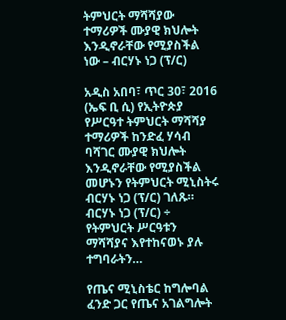ትምህርት ማሻሻያው ተማሪዎች ሙያዊ ክህሎት እንዲኖራቸው የሚያስችል ነው – ብርሃኑ ነጋ (ፕ/ር)

አዲስ አበባ፣ ጥር 30፣ 2016 (ኤፍ ቢ ሲ) የኢትዮጵያ የሥርዓተ ትምህርት ማሻሻያ ተማሪዎች ከንድፈ ሃሳብ ባሻገር ሙያዊ ክህሎት እንዲኖራቸው የሚያስችል መሆኑን የትምህርት ሚኒስትሩ ብርሃኑ ነጋ (ፕ/ር) ገለጹ። ብርሃኑ ነጋ (ፕ/ር) ÷ የትምህርት ሥርዓቱን ማሻሻያና እየተከናወኑ ያሉ ተግባራትን…

የጤና ሚኒስቴር ከግሎባል ፈንድ ጋር የጤና አገልግሎት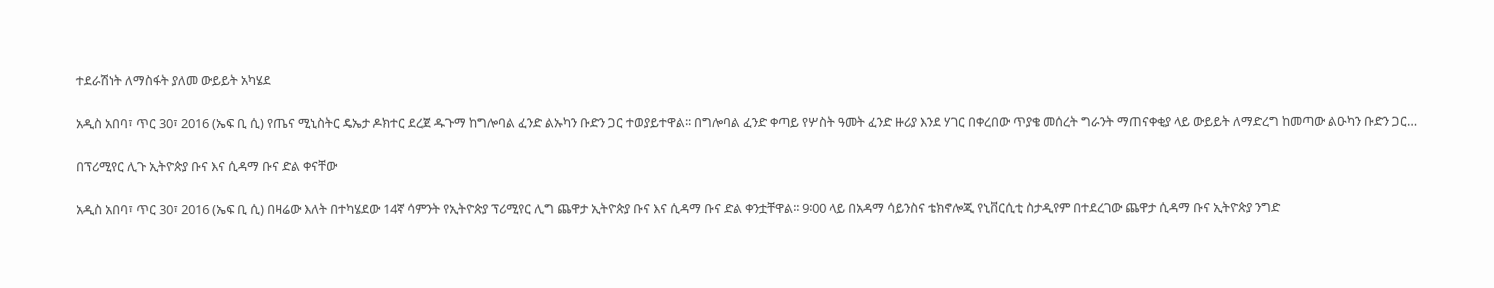ተደራሽነት ለማስፋት ያለመ ውይይት አካሄደ

አዲስ አበባ፣ ጥር 30፣ 2016 (ኤፍ ቢ ሲ) የጤና ሚኒስትር ዴኤታ ዶክተር ደረጀ ዱጉማ ከግሎባል ፈንድ ልኡካን ቡድን ጋር ተወያይተዋል፡፡ በግሎባል ፈንድ ቀጣይ የሦስት ዓመት ፈንድ ዙሪያ እንደ ሃገር በቀረበው ጥያቄ መሰረት ግራንት ማጠናቀቂያ ላይ ውይይት ለማድረግ ከመጣው ልዑካን ቡድን ጋር…

በፕሪሚየር ሊጉ ኢትዮጵያ ቡና እና ሲዳማ ቡና ድል ቀናቸው

አዲስ አበባ፣ ጥር 30፣ 2016 (ኤፍ ቢ ሲ) በዛሬው እለት በተካሄደው 14ኛ ሳምንት የኢትዮጵያ ፕሪሚየር ሊግ ጨዋታ ኢትዮጵያ ቡና እና ሲዳማ ቡና ድል ቀንቷቸዋል፡፡ 9፡00 ላይ በአዳማ ሳይንስና ቴክኖሎጂ የኒቨርሲቲ ስታዲየም በተደረገው ጨዋታ ሲዳማ ቡና ኢትዮጵያ ንግድ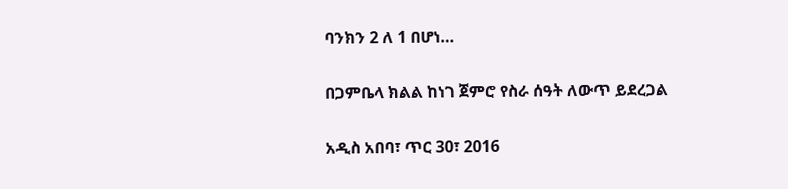ባንክን 2 ለ 1 በሆነ…

በጋምቤላ ክልል ከነገ ጀምሮ የስራ ሰዓት ለውጥ ይደረጋል

አዲስ አበባ፣ ጥር 30፣ 2016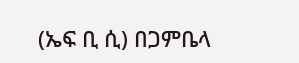(ኤፍ ቢ ሲ) በጋምቤላ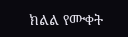ክልል የሙቀት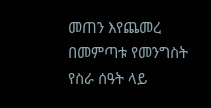መጠን እየጨመረ በመምጣቱ የመንግስት የስራ ሰዓት ላይ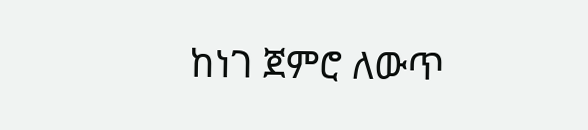ከነገ ጀምሮ ለውጥ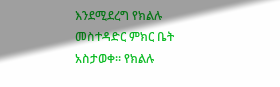እንደሚደረግ የክልሉ መስተዳድር ምክር ቤት አስታወቀ። የክልሉ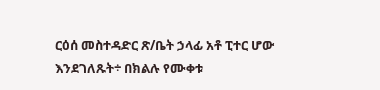ርዕሰ መስተዳድር ጽ/ቤት ኃላፊ አቶ ፒተር ሆው እንደገለጹት÷ በክልሉ የሙቀቱ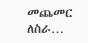መጨመር ለስራ…